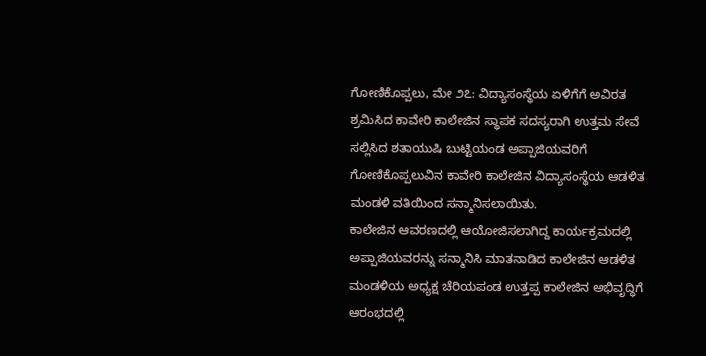ಗೋಣಿಕೊಪ್ಪಲು, ಮೇ ೨೭: ವಿದ್ಯಾಸಂಸ್ಥೆಯ ಏಳಿಗೆಗೆ ಅವಿರತ ಶ್ರಮಿಸಿದ ಕಾವೇರಿ ಕಾಲೇಜಿನ ಸ್ಥಾಪಕ ಸದಸ್ಯರಾಗಿ ಉತ್ತಮ ಸೇವೆ ಸಲ್ಲಿಸಿದ ಶತಾಯುಷಿ ಬುಟ್ಟಿಯಂಡ ಅಪ್ಪಾಜಿಯವರಿಗೆ ಗೋಣಿಕೊಪ್ಪಲುವಿನ ಕಾವೇರಿ ಕಾಲೇಜಿನ ವಿದ್ಯಾಸಂಸ್ಥೆಯ ಆಡಳಿತ ಮಂಡಳಿ ವತಿಯಿಂದ ಸನ್ಮಾನಿಸಲಾಯಿತು.
ಕಾಲೇಜಿನ ಆವರಣದಲ್ಲಿ ಆಯೋಜಿಸಲಾಗಿದ್ದ ಕಾರ್ಯಕ್ರಮದಲ್ಲಿ ಅಪ್ಪಾಜಿಯವರನ್ನು ಸನ್ಮಾನಿಸಿ ಮಾತನಾಡಿದ ಕಾಲೇಜಿನ ಆಡಳಿತ ಮಂಡಳಿಯ ಅಧ್ಯಕ್ಷ ಚೆರಿಯಪಂಡ ಉತ್ತಪ್ಪ ಕಾಲೇಜಿನ ಅಭಿವೃದ್ಧಿಗೆ ಆರಂಭದಲ್ಲಿ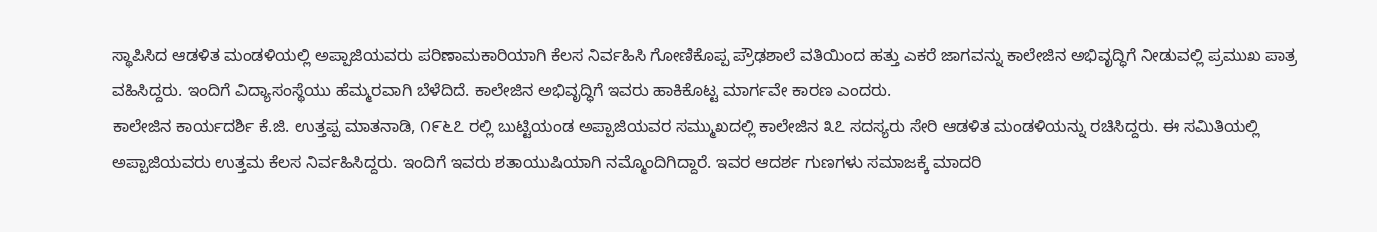ಸ್ಥಾಪಿಸಿದ ಆಡಳಿತ ಮಂಡಳಿಯಲ್ಲಿ ಅಪ್ಪಾಜಿಯವರು ಪರಿಣಾಮಕಾರಿಯಾಗಿ ಕೆಲಸ ನಿರ್ವಹಿಸಿ ಗೋಣಿಕೊಪ್ಪ ಪ್ರೌಢಶಾಲೆ ವತಿಯಿಂದ ಹತ್ತು ಎಕರೆ ಜಾಗವನ್ನು ಕಾಲೇಜಿನ ಅಭಿವೃದ್ಧಿಗೆ ನೀಡುವಲ್ಲಿ ಪ್ರಮುಖ ಪಾತ್ರ ವಹಿಸಿದ್ದರು. ಇಂದಿಗೆ ವಿದ್ಯಾಸಂಸ್ಥೆಯು ಹೆಮ್ಮರವಾಗಿ ಬೆಳೆದಿದೆ. ಕಾಲೇಜಿನ ಅಭಿವೃದ್ಧಿಗೆ ಇವರು ಹಾಕಿಕೊಟ್ಟ ಮಾರ್ಗವೇ ಕಾರಣ ಎಂದರು.
ಕಾಲೇಜಿನ ಕಾರ್ಯದರ್ಶಿ ಕೆ.ಜಿ. ಉತ್ತಪ್ಪ ಮಾತನಾಡಿ, ೧೯೬೭ ರಲ್ಲಿ ಬುಟ್ಟಿಯಂಡ ಅಪ್ಪಾಜಿಯವರ ಸಮ್ಮುಖದಲ್ಲಿ ಕಾಲೇಜಿನ ೩೭ ಸದಸ್ಯರು ಸೇರಿ ಆಡಳಿತ ಮಂಡಳಿಯನ್ನು ರಚಿಸಿದ್ದರು. ಈ ಸಮಿತಿಯಲ್ಲಿ ಅಪ್ಪಾಜಿಯವರು ಉತ್ತಮ ಕೆಲಸ ನಿರ್ವಹಿಸಿದ್ದರು. ಇಂದಿಗೆ ಇವರು ಶತಾಯುಷಿಯಾಗಿ ನಮ್ಮೊಂದಿಗಿದ್ದಾರೆ. ಇವರ ಆದರ್ಶ ಗುಣಗಳು ಸಮಾಜಕ್ಕೆ ಮಾದರಿ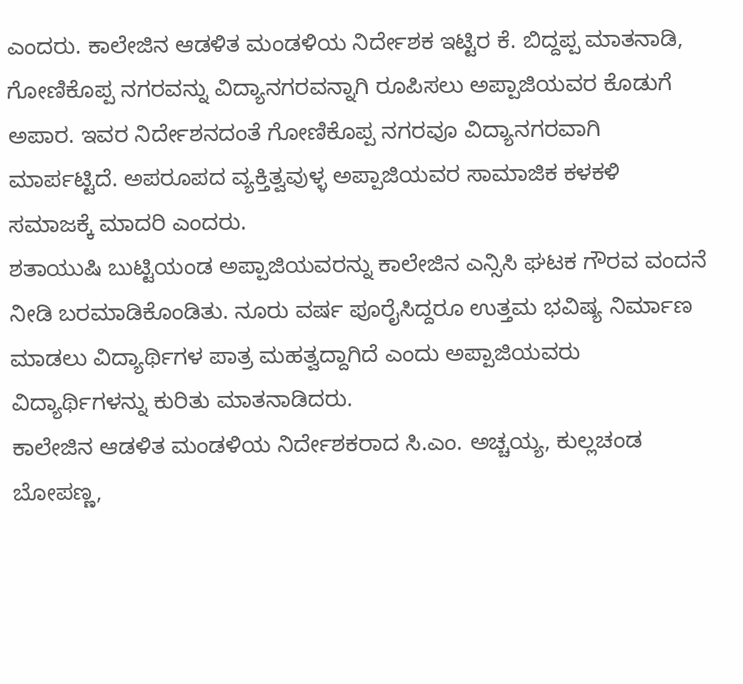ಎಂದರು. ಕಾಲೇಜಿನ ಆಡಳಿತ ಮಂಡಳಿಯ ನಿರ್ದೇಶಕ ಇಟ್ಟಿರ ಕೆ. ಬಿದ್ದಪ್ಪ ಮಾತನಾಡಿ, ಗೋಣಿಕೊಪ್ಪ ನಗರವನ್ನು ವಿದ್ಯಾನಗರವನ್ನಾಗಿ ರೂಪಿಸಲು ಅಪ್ಪಾಜಿಯವರ ಕೊಡುಗೆ ಅಪಾರ. ಇವರ ನಿರ್ದೇಶನದಂತೆ ಗೋಣಿಕೊಪ್ಪ ನಗರವೂ ವಿದ್ಯಾನಗರವಾಗಿ ಮಾರ್ಪಟ್ಟಿದೆ. ಅಪರೂಪದ ವ್ಯಕ್ತಿತ್ವವುಳ್ಳ ಅಪ್ಪಾಜಿಯವರ ಸಾಮಾಜಿಕ ಕಳಕಳಿ ಸಮಾಜಕ್ಕೆ ಮಾದರಿ ಎಂದರು.
ಶತಾಯುಷಿ ಬುಟ್ಟಿಯಂಡ ಅಪ್ಪಾಜಿಯವರನ್ನು ಕಾಲೇಜಿನ ಎನ್ಸಿಸಿ ಘಟಕ ಗೌರವ ವಂದನೆ ನೀಡಿ ಬರಮಾಡಿಕೊಂಡಿತು. ನೂರು ವರ್ಷ ಪೂರೈಸಿದ್ದರೂ ಉತ್ತಮ ಭವಿಷ್ಯ ನಿರ್ಮಾಣ ಮಾಡಲು ವಿದ್ಯಾರ್ಥಿಗಳ ಪಾತ್ರ ಮಹತ್ವದ್ದಾಗಿದೆ ಎಂದು ಅಪ್ಪಾಜಿಯವರು ವಿದ್ಯಾರ್ಥಿಗಳನ್ನು ಕುರಿತು ಮಾತನಾಡಿದರು.
ಕಾಲೇಜಿನ ಆಡಳಿತ ಮಂಡಳಿಯ ನಿರ್ದೇಶಕರಾದ ಸಿ.ಎಂ. ಅಚ್ಚಯ್ಯ, ಕುಲ್ಲಚಂಡ ಬೋಪಣ್ಣ,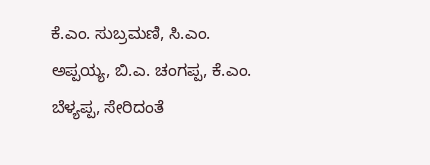ಕೆ.ಎಂ. ಸುಬ್ರಮಣಿ, ಸಿ.ಎಂ. ಅಪ್ಪಯ್ಯ, ಬಿ.ಎ. ಚಂಗಪ್ಪ, ಕೆ.ಎಂ. ಬೆಳ್ಯಪ್ಪ, ಸೇರಿದಂತೆ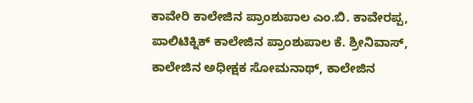ಕಾವೇರಿ ಕಾಲೇಜಿನ ಪ್ರಾಂಶುಪಾಲ ಎಂ.ಬಿ. ಕಾವೇರಪ್ಪ, ಪಾಲಿಟಿಕ್ನಿಕ್ ಕಾಲೇಜಿನ ಪ್ರಾಂಶುಪಾಲ ಕೆ. ಶ್ರೀನಿವಾಸ್, ಕಾಲೇಜಿನ ಅಧೀಕ್ಷಕ ಸೋಮನಾಥ್, ಕಾಲೇಜಿನ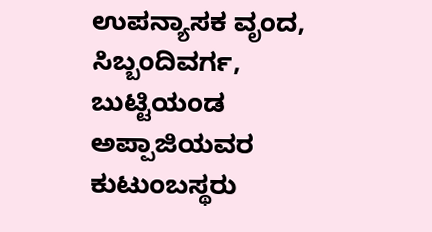ಉಪನ್ಯಾಸಕ ವೃಂದ, ಸಿಬ್ಬಂದಿವರ್ಗ, ಬುಟ್ಟಿಯಂಡ ಅಪ್ಪಾಜಿಯವರ ಕುಟುಂಬಸ್ಥರು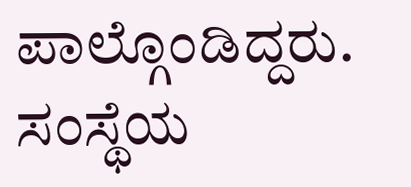ಪಾಲ್ಗೊಂಡಿದ್ದರು. ಸಂಸ್ಥೆಯ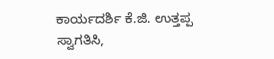ಕಾರ್ಯದರ್ಶಿ ಕೆ.ಜಿ. ಉತ್ತಪ್ಪ ಸ್ವಾಗತಿಸಿ,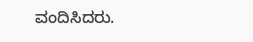ವಂದಿಸಿದರು.